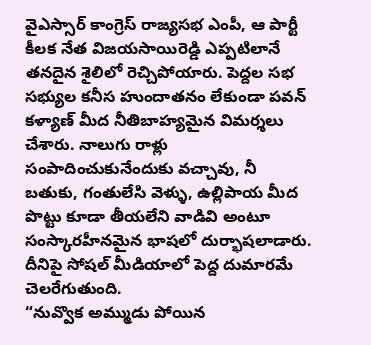వైఎస్సార్ కాంగ్రెస్ రాజ్యసభ ఎంపీ, ఆ పార్టీ కీలక నేత విజయసాయిరెడ్డి ఎప్పటిలానే తనదైన శైలిలో రెచ్చిపోయారు. పెద్దల సభ సభ్యుల కనీస హుందాతనం లేకుండా పవన్ కళ్యాణ్ మీద నీతిబాహ్యమైన విమర్శలు చేశారు. నాలుగు రాళ్లు సంపాదించుకునేందుకు వచ్చావు, నీ బతుకు, గంతులేసి వెళ్ళు, ఉల్లిపాయ మీద పొట్టు కూడా తీయలేని వాడివి అంటూ సంస్కారహీనమైన భాషలో దుర్భాషలాడారు. దీనిపై సోషల్ మీడియాలో పెద్ద దుమారమే చెలరేగుతుంది.
“నువ్వొక అమ్ముడు పోయిన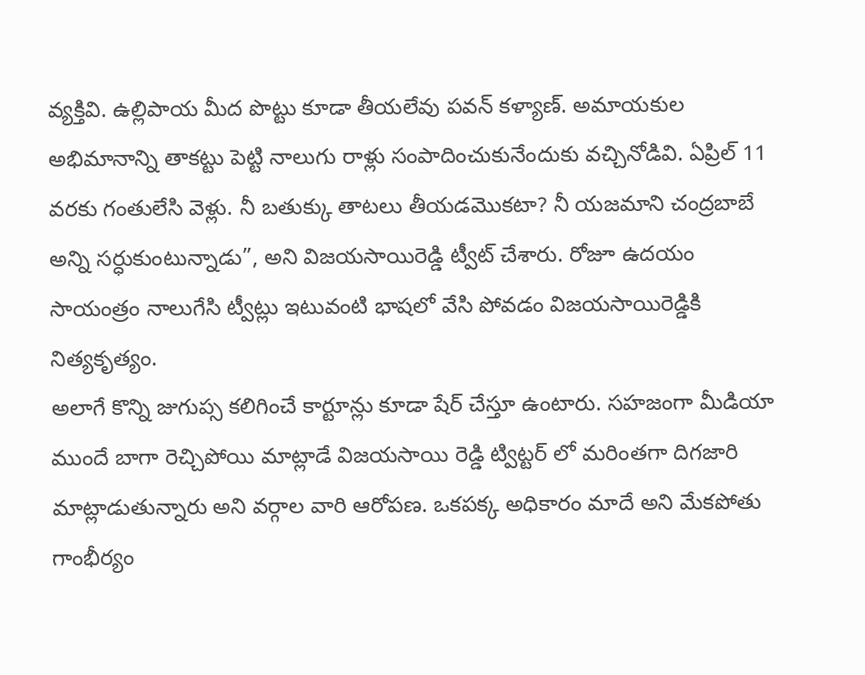వ్యక్తివి. ఉల్లిపాయ మీద పొట్టు కూడా తీయలేవు పవన్ కళ్యాణ్. అమాయకుల అభిమానాన్ని తాకట్టు పెట్టి నాలుగు రాళ్లు సంపాదించుకునేందుకు వచ్చినోడివి. ఏప్రిల్ 11 వరకు గంతులేసి వెళ్లు. నీ బతుక్కు తాటలు తీయడమొకటా? నీ యజమాని చంద్రబాబే అన్ని సర్ధుకుంటున్నాడు”, అని విజయసాయిరెడ్డి ట్వీట్ చేశారు. రోజూ ఉదయం సాయంత్రం నాలుగేసి ట్వీట్లు ఇటువంటి భాషలో వేసి పోవడం విజయసాయిరెడ్డికి నిత్యకృత్యం.
అలాగే కొన్ని జుగుప్స కలిగించే కార్టూన్లు కూడా షేర్ చేస్తూ ఉంటారు. సహజంగా మీడియా ముందే బాగా రెచ్చిపోయి మాట్లాడే విజయసాయి రెడ్డి ట్విట్టర్ లో మరింతగా దిగజారి మాట్లాడుతున్నారు అని వర్గాల వారి ఆరోపణ. ఒకపక్క అధికారం మాదే అని మేకపోతు గాంభీర్యం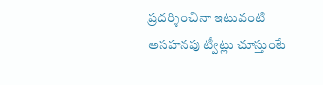ప్రదర్శించినా ఇటువంటి అసహనపు ట్వీట్లు చూస్తుంటే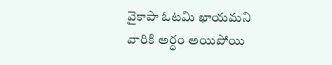వైకాపా ఓటమి ఖాయమని వారికి అర్ధం అయిపోయి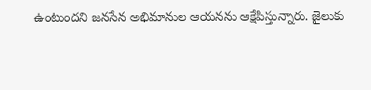ఉంటుందని జనసేన అభిమానుల ఆయనను ఆక్షేపిస్తున్నారు. జైలుకు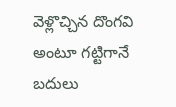వెళ్లొచ్చిన దొంగవి అంటూ గట్టిగానే బదులు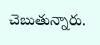చెబుతున్నారు.